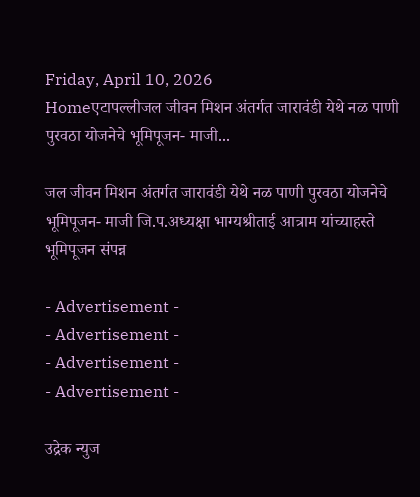Friday, April 10, 2026
Homeएटापल्लीजल जीवन मिशन अंतर्गत जारावंडी येथे नळ पाणी पुरवठा योजनेचे भूमिपूजन- माजी...

जल जीवन मिशन अंतर्गत जारावंडी येथे नळ पाणी पुरवठा योजनेचे भूमिपूजन- माजी जि.प.अध्यक्षा भाग्यश्रीताई आत्राम यांच्याहस्ते भूमिपूजन संपन्न

- Advertisement -
- Advertisement -
- Advertisement -
- Advertisement -

उद्रेक न्युज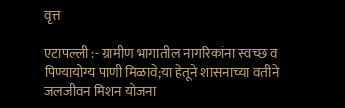वृत्त

एटापल्ली :- ग्रामीण भागातील नागरिकांना स्वच्छ व पिण्यायोग्य पाणी मिळावे;या हेतूने शासनाच्या वतीने जलजीवन मिशन योजना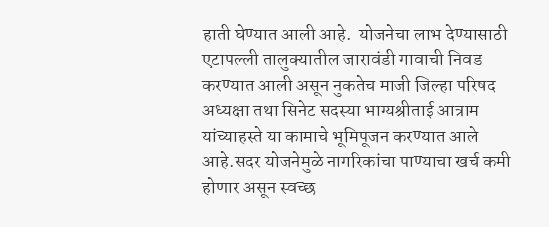हाती घेण्यात आली आहे.  योजनेचा लाभ देण्यासाठी एटापल्ली तालुक्यातील जारावंडी गावाची निवड करण्यात आली असून नुकतेच माजी जिल्हा परिषद अध्यक्षा तथा सिनेट सदस्या भाग्यश्रीताई आत्राम यांच्याहस्ते या कामाचे भूमिपूजन करण्यात आले आहे.सदर योजनेमुळे नागरिकांचा पाण्याचा खर्च कमी होणार असून स्वच्छ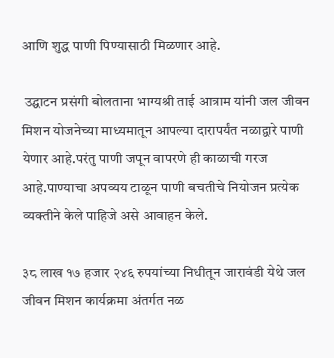आणि शुद्ध पाणी पिण्यासाठी मिळणार आहे.

 उद्घाटन प्रसंगी बोलताना भाग्यश्री ताई आत्राम यांनी जल जीवन मिशन योजनेच्या माध्यमातून आपल्या दारापर्यंत नळाद्वारे पाणी येणार आहे.परंतु पाणी जपून वापरणे ही काळाची गरज आहे.पाण्याचा अपव्यय टाळून पाणी बचतीचे नियोजन प्रत्येक व्यक्तीने केले पाहिजे असे आवाहन केले.

३८ लाख १७ हजार २४६ रुपयांच्या निधीतून जारावंडी येथे जल जीवन मिशन कार्यक्रमा अंतर्गत नळ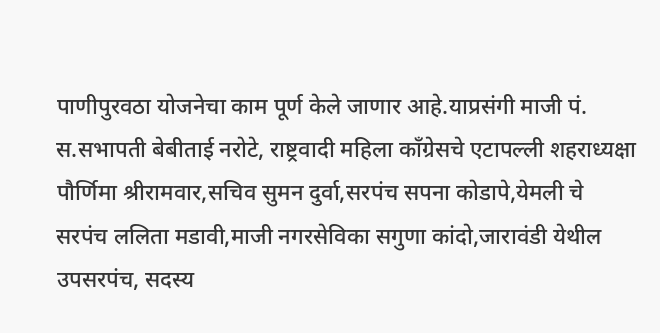पाणीपुरवठा योजनेचा काम पूर्ण केले जाणार आहे.याप्रसंगी माजी पं. स.सभापती बेबीताई नरोटे, राष्ट्रवादी महिला काँग्रेसचे एटापल्ली शहराध्यक्षा पौर्णिमा श्रीरामवार,सचिव सुमन दुर्वा,सरपंच सपना कोडापे,येमली चे सरपंच ललिता मडावी,माजी नगरसेविका सगुणा कांदो,जारावंडी येथील उपसरपंच, सदस्य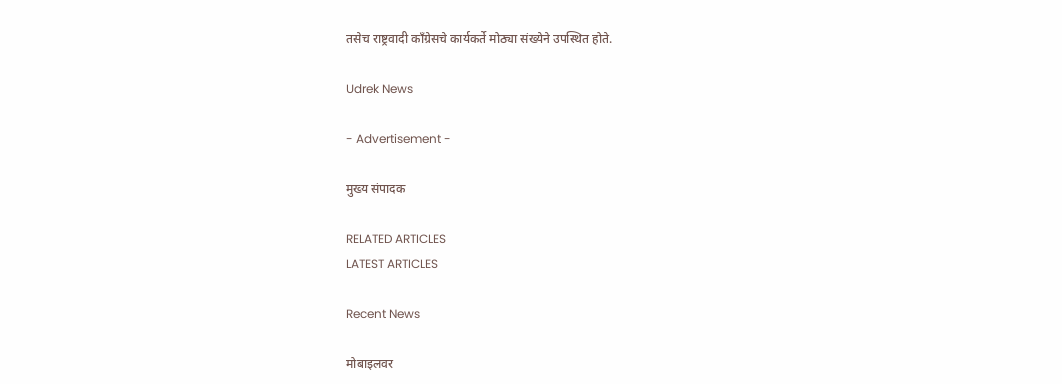तसेच राष्ट्रवादी काँग्रेसचे कार्यकर्ते मोठ्या संख्येने उपस्थित होते.

Udrek News

- Advertisement -

मुख्य संपादक

RELATED ARTICLES
LATEST ARTICLES

Recent News

मोबाइलवर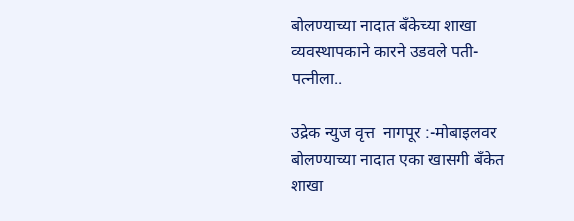बोलण्याच्या नादात बँकेच्या शाखा व्यवस्थापकाने कारने उडवले पती-पत्नीला..

उद्रेक न्युज वृत्त  नागपूर :-मोबाइलवर बोलण्याच्या नादात एका खासगी बँकेत शाखा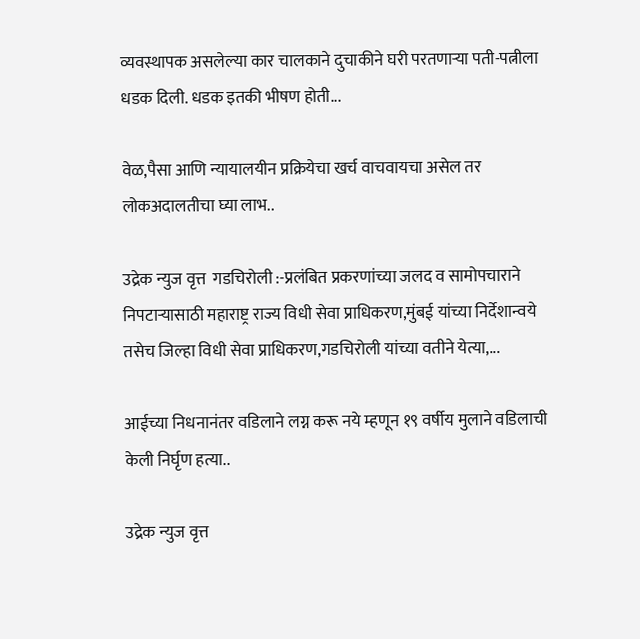व्यवस्थापक असलेल्या कार चालकाने दुचाकीने घरी परतणाऱ्या पती-पत्नीला धडक दिली. धडक इतकी भीषण होती...

वेळ,पैसा आणि न्यायालयीन प्रक्रियेचा खर्च वाचवायचा असेल तर लोकअदालतीचा घ्या लाभ..

उद्रेक न्युज वृत्त  गडचिरोली :-प्रलंबित प्रकरणांच्या जलद व सामोपचाराने निपटाऱ्यासाठी महाराष्ट्र राज्य विधी सेवा प्राधिकरण,मुंबई यांच्या निर्देशान्वये तसेच जिल्हा विधी सेवा प्राधिकरण,गडचिरोली यांच्या वतीने येत्या,...

आईच्या निधनानंतर वडिलाने लग्न करू नये म्हणून १९ वर्षीय मुलाने वडिलाची केली निर्घृण हत्या..

उद्रेक न्युज वृत्त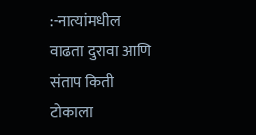:-नात्यांमधील वाढता दुरावा आणि संताप किती टोकाला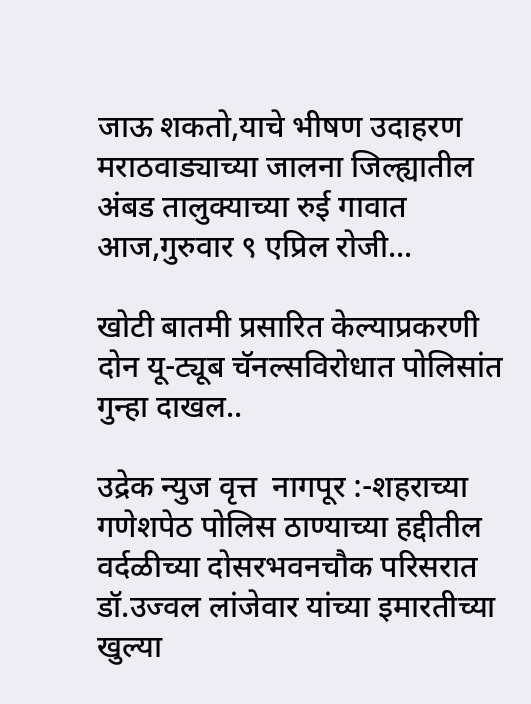जाऊ शकतो,याचे भीषण उदाहरण मराठवाड्याच्या जालना जिल्ह्यातील अंबड तालुक्याच्या रुई गावात आज,गुरुवार ९ एप्रिल रोजी...

खोटी बातमी प्रसारित केल्याप्रकरणी दोन यू-ट्यूब चॅनल्सविरोधात पोलिसांत गुन्हा दाखल..

उद्रेक न्युज वृत्त  नागपूर :-शहराच्या गणेशपेठ पोलिस ठाण्याच्या हद्दीतील वर्दळीच्या दोसरभवनचौक परिसरात डॉ.उज्वल लांजेवार यांच्या इमारतीच्या खुल्या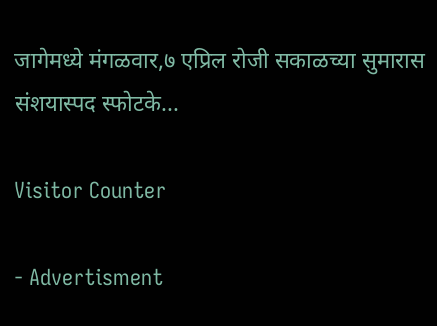जागेमध्ये मंगळवार,७ एप्रिल रोजी सकाळच्या सुमारास संशयास्पद स्फोटके...

Visitor Counter

- Advertisment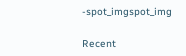-spot_imgspot_img

Recent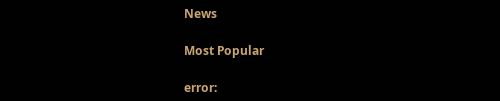News

Most Popular

error: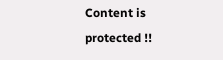Content is protected !!